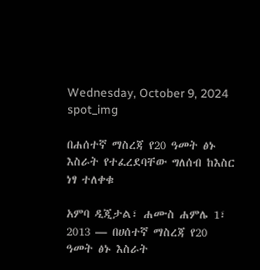Wednesday, October 9, 2024
spot_img

በሐሰተኛ ማስረጃ የ20 ዓመት ፅኑ እስራት የተፈረደባቸው ግለሰብ ከእስር ነፃ ተለቀቁ

አምባ ዲጂታል፣ ሐሙስ ሐምሌ 1፣ 2013 ― በሀሰተኛ ማስረጃ የ20 ዓመት ፅኑ እስራት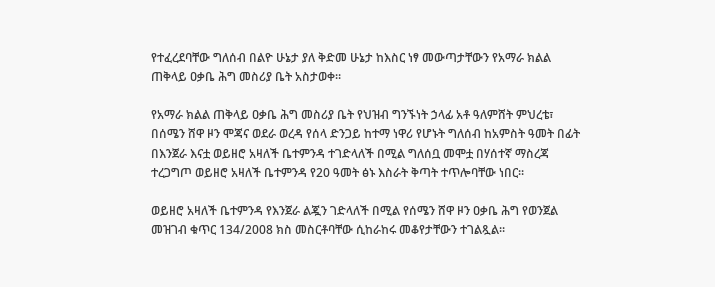የተፈረደባቸው ግለሰብ በልዮ ሁኔታ ያለ ቅድመ ሁኔታ ከእስር ነፃ መውጣታቸውን የአማራ ክልል ጠቅላይ ዐቃቤ ሕግ መስሪያ ቤት አስታወቀ።

የአማራ ክልል ጠቅላይ ዐቃቤ ሕግ መስሪያ ቤት የህዝብ ግንኙነት ኃላፊ አቶ ዓለምሸት ምህረቴ፣ በሰሜን ሸዋ ዞን ሞጃና ወደራ ወረዳ የሰላ ድንጋይ ከተማ ነዋሪ የሆኑት ግለሰብ ከአምስት ዓመት በፊት በእንጀራ እናቷ ወይዘሮ አዛለች ቤተምንዳ ተገድላለች በሚል ግለሰቧ መሞቷ በሃሰተኛ ማስረጃ ተረጋግጦ ወይዘሮ አዛለች ቤተምንዳ የ20 ዓመት ፅኑ እስራት ቅጣት ተጥሎባቸው ነበር።

ወይዘሮ አዛለች ቤተምንዳ የእንጀራ ልጇን ገድላለች በሚል የሰሜን ሸዋ ዞን ዐቃቤ ሕግ የወንጀል መዝገብ ቁጥር 134/2008 ክስ መስርቶባቸው ሲከራከሩ መቆየታቸውን ተገልጿል።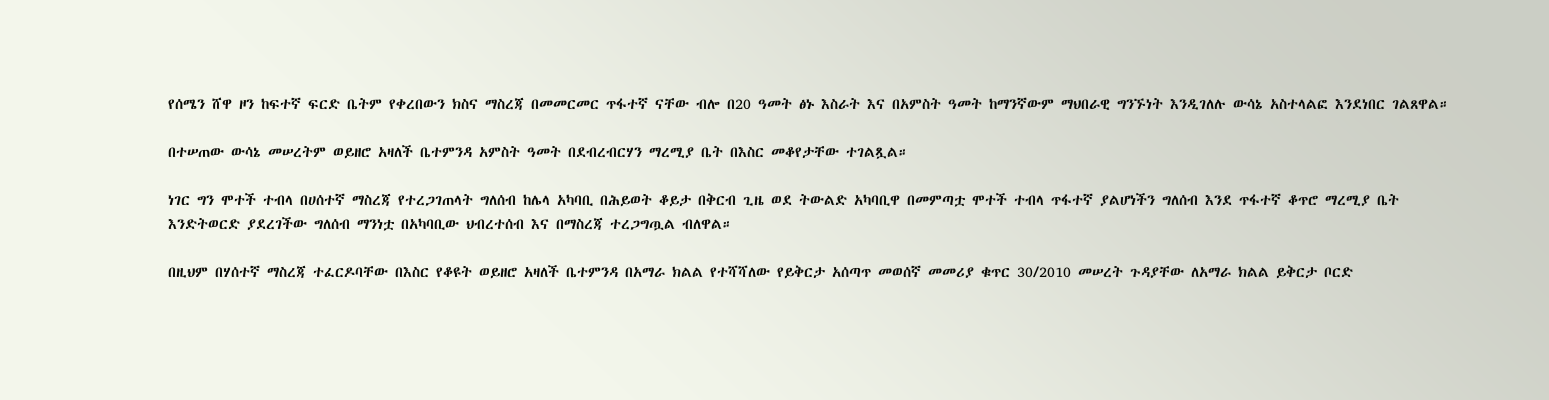የሰሜን ሸዋ ዞን ከፍተኛ ፍርድ ቤትም የቀረበውን ክስና ማስረጃ በመመርመር ጥፋተኛ ናቸው ብሎ በ20 ዓመት ፅኑ እስራት እና በአምስት ዓመት ከማንኛውም ማህበራዊ ግንኙነት እንዲገለሉ ውሳኔ አስተላልፎ እንደነበር ገልጸዋል።

በተሠጠው ውሳኔ መሠረትም ወይዘሮ አዛለች ቤተምንዳ አምስት ዓመት በደብረብርሃን ማረሚያ ቤት በእስር መቆየታቸው ተገልጿል።

ነገር ግን ሞተች ተብላ በሀሰተኛ ማስረጃ የተረጋገጠላት ግለሰብ ከሌላ አካባቢ በሕይወት ቆይታ በቅርብ ጊዜ ወደ ትውልድ አካባቢዋ በመምጣቷ ሞተች ተብላ ጥፋተኛ ያልሆነችን ግለሰብ እንደ ጥፋተኛ ቆጥሮ ማረሚያ ቤት እንድትወርድ ያደረገችው ግለሰብ ማንነቷ በአካባቢው ህብረተሰብ እና በማስረጃ ተረጋግጧል ብለዋል።

በዚህም በሃሰተኛ ማስረጃ ተፈርዶባቸው በእስር የቆዩት ወይዘሮ አዛለች ቤተምንዳ በአማራ ክልል የተሻሻለው የይቅርታ አሰጣጥ መወሰኛ መመሪያ ቁጥር 30/2010 መሠረት ጉዳያቸው ለአማራ ክልል ይቅርታ ቦርድ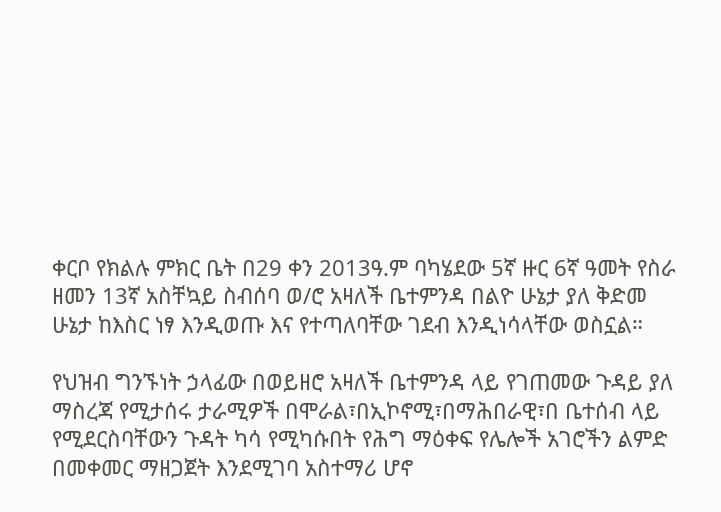ቀርቦ የክልሉ ምክር ቤት በ29 ቀን 2013ዓ.ም ባካሄደው 5ኛ ዙር 6ኛ ዓመት የስራ ዘመን 13ኛ አስቸኳይ ስብሰባ ወ/ሮ አዛለች ቤተምንዳ በልዮ ሁኔታ ያለ ቅድመ ሁኔታ ከእስር ነፃ እንዲወጡ እና የተጣለባቸው ገደብ እንዲነሳላቸው ወስኗል።

የህዝብ ግንኙነት ኃላፊው በወይዘሮ አዛለች ቤተምንዳ ላይ የገጠመው ጉዳይ ያለ ማስረጃ የሚታሰሩ ታራሚዎች በሞራል፣በኢኮኖሚ፣በማሕበራዊ፣በ ቤተሰብ ላይ የሚደርስባቸውን ጉዳት ካሳ የሚካሱበት የሕግ ማዕቀፍ የሌሎች አገሮችን ልምድ በመቀመር ማዘጋጀት እንደሚገባ አስተማሪ ሆኖ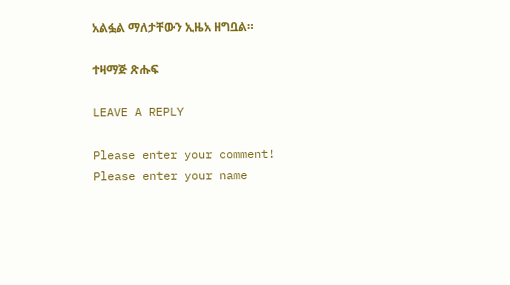አልፏል ማለታቸውን ኢዜአ ዘግቧል።

ተዛማጅ ጽሑፍ

LEAVE A REPLY

Please enter your comment!
Please enter your name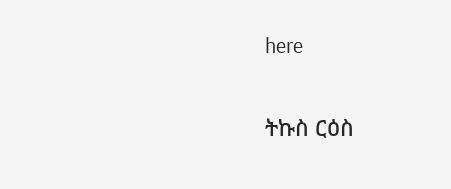here

ትኩስ ርዕስ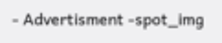- Advertisment -spot_img